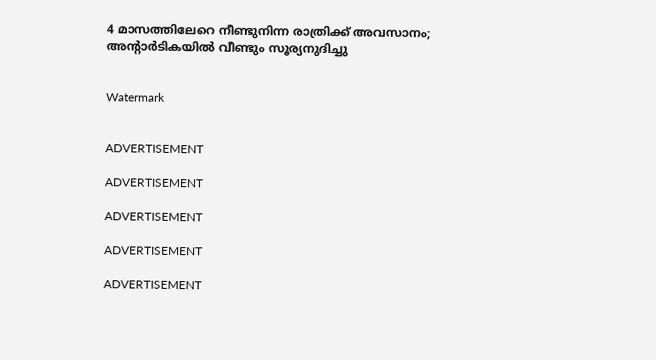4 മാസത്തിലേറെ നീണ്ടുനിന്ന രാത്രിക്ക് അവസാനം; അന്റാര്‍ടികയില്‍ വീണ്ടും സൂര്യനുദിച്ചു


Watermark


ADVERTISEMENT

ADVERTISEMENT

ADVERTISEMENT

ADVERTISEMENT

ADVERTISEMENT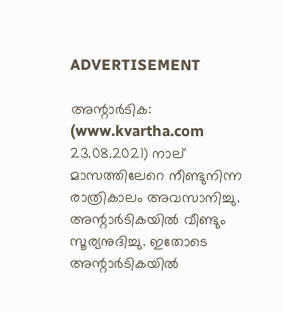ADVERTISEMENT

അന്റാര്‍ടിക: (www.kvartha.com 23.08.2021) നാല് മാസത്തിലേറെ നീണ്ടുനിന്ന രാത്രികാലം അവസാനിച്ചു. അന്റാര്‍ടികയില്‍ വീണ്ടും സൂര്യനുദിച്ചു. ഇതോടെ അന്റാര്‍ടികയില്‍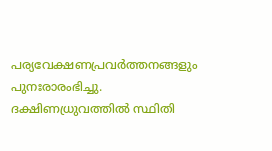പര്യവേക്ഷണപ്രവര്‍ത്തനങ്ങളും പുനഃരാരംഭിച്ചു. ദക്ഷിണധ്രുവത്തില്‍ സ്ഥിതി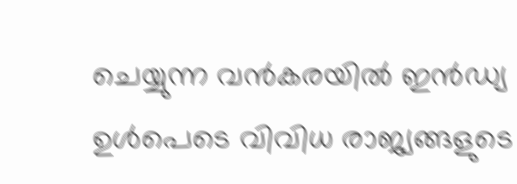ചെയ്യുന്ന വന്‍കരയില്‍ ഇന്‍ഡ്യ ഉള്‍പെടെ വിവിധ രാജ്യങ്ങളുടെ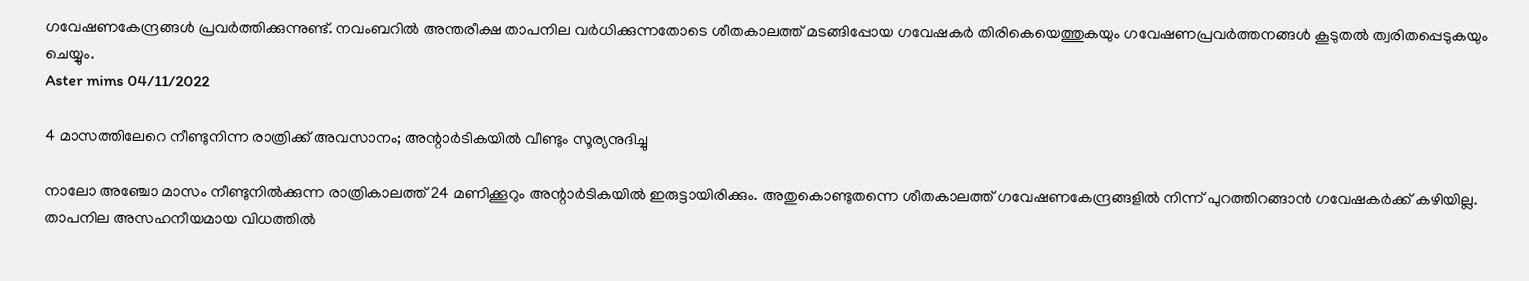ഗവേഷണകേന്ദ്രങ്ങള്‍ പ്രവര്‍ത്തിക്കുന്നുണ്ട്. നവംബറില്‍ അന്തരീക്ഷ താപനില വര്‍ധിക്കുന്നതോടെ ശീതകാലത്ത് മടങ്ങിപ്പോയ ഗവേഷകര്‍ തിരികെയെത്തുകയും ഗവേഷണപ്രവര്‍ത്തനങ്ങള്‍ കൂടുതല്‍ ത്വരിതപ്പെടുകയും ചെയ്യും.
Aster mims 04/11/2022

4 മാസത്തിലേറെ നീണ്ടുനിന്ന രാത്രിക്ക് അവസാനം; അന്റാര്‍ടികയില്‍ വീണ്ടും സൂര്യനുദിച്ചു

നാലോ അഞ്ചോ മാസം നീണ്ടുനില്‍ക്കുന്ന രാത്രികാലത്ത് 24 മണിക്കൂറും അന്റാര്‍ടികയില്‍ ഇരുട്ടായിരിക്കും. അതുകൊണ്ടുതന്നെ ശീതകാലത്ത് ഗവേഷണകേന്ദ്രങ്ങളില്‍ നിന്ന് പുറത്തിറങ്ങാന്‍ ഗവേഷകര്‍ക്ക് കഴിയില്ല. താപനില അസഹനീയമായ വിധത്തില്‍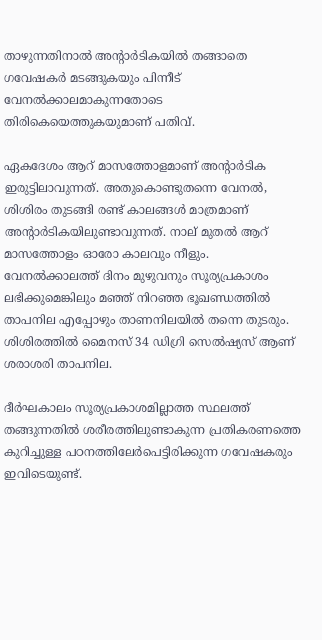താഴുന്നതിനാല്‍ അന്റാര്‍ടികയില്‍ തങ്ങാതെ ഗവേഷകര്‍ മടങ്ങുകയും പിന്നീട് വേനല്‍ക്കാലമാകുന്നതോടെ തിരികെയെത്തുകയുമാണ് പതിവ്.

ഏകദേശം ആറ് മാസത്തോളമാണ് അന്റാര്‍ടിക ഇരുട്ടിലാവുന്നത്. അതുകൊണ്ടുതന്നെ വേനല്‍, ശിശിരം തുടങ്ങി രണ്ട് കാലങ്ങള്‍ മാത്രമാണ് അന്റാര്‍ടികയിലുണ്ടാവുന്നത്. നാല് മുതല്‍ ആറ് മാസത്തോളം ഓരോ കാലവും നീളും. വേനല്‍ക്കാലത്ത് ദിനം മുഴുവനും സൂര്യപ്രകാശം ലഭിക്കുമെങ്കിലും മഞ്ഞ് നിറഞ്ഞ ഭൂഖണ്ഡത്തില്‍ താപനില എപ്പോഴും താണനിലയില്‍ തന്നെ തുടരും. ശിശിരത്തില്‍ മൈനസ് 34 ഡിഗ്രി സെല്‍ഷ്യസ് ആണ് ശരാശരി താപനില.

ദീര്‍ഘകാലം സൂര്യപ്രകാശമില്ലാത്ത സ്ഥലത്ത് തങ്ങുന്നതില്‍ ശരീരത്തിലുണ്ടാകുന്ന പ്രതികരണത്തെ കുറിച്ചുള്ള പഠനത്തിലേര്‍പെട്ടിരിക്കുന്ന ഗവേഷകരും ഇവിടെയുണ്ട്.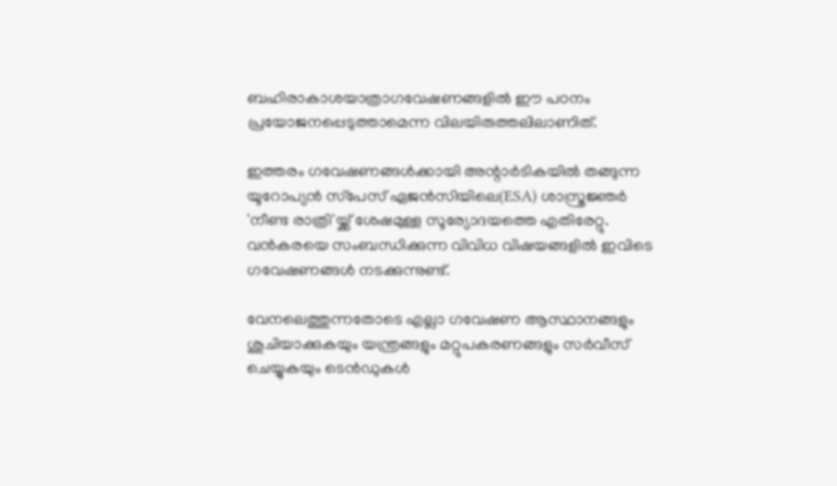ബഹിരാകാശയാത്രാഗവേഷണങ്ങളില്‍ ഈ പഠനം പ്രയോജനപ്പെടുത്താമെന്ന വിലയിരുത്തലിലാണിത്.

ഇത്തരം ഗവേഷണങ്ങള്‍ക്കായി അന്റാര്‍ടികയില്‍ തങ്ങുന്ന യൂറോപ്യന്‍ സ്‌പേസ് ഏജന്‍സിയിലെ(ESA) ശാസ്ത്രജ്ഞര്‍ 'നീണ്ട രാത്രി'യ്ക്ക് ശേഷമുള്ള സൂര്യോദയത്തെ എതിരേറ്റു. വന്‍കരയെ സംബന്ധിക്കുന്ന വിവിധ വിഷയങ്ങളില്‍ ഇവിടെ ഗവേഷണങ്ങള്‍ നടക്കുന്നുണ്ട്.

വേനലെത്തുന്നതോടെ എല്ലാ ഗവേഷണ ആസ്ഥാനങ്ങളും ശുചിയാക്കുകയും യന്ത്രങ്ങളും മറ്റുപകരണങ്ങളും സര്‍വീസ് ചെയ്യുകയും ടെന്‍ഡുകള്‍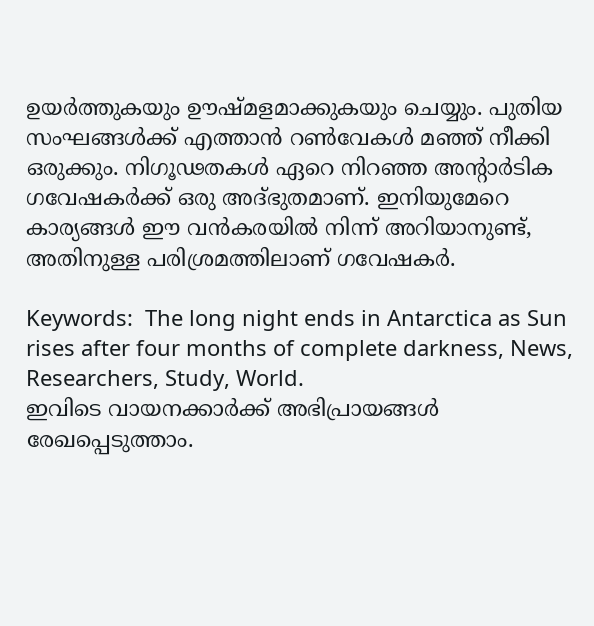ഉയര്‍ത്തുകയും ഊഷ്മളമാക്കുകയും ചെയ്യും. പുതിയ സംഘങ്ങള്‍ക്ക് എത്താന്‍ റണ്‍വേകള്‍ മഞ്ഞ് നീക്കി ഒരുക്കും. നിഗൂഢതകള്‍ ഏറെ നിറഞ്ഞ അന്റാര്‍ടിക ഗവേഷകര്‍ക്ക് ഒരു അദ്ഭുതമാണ്. ഇനിയുമേറെ കാര്യങ്ങള്‍ ഈ വന്‍കരയില്‍ നിന്ന് അറിയാനുണ്ട്, അതിനുള്ള പരിശ്രമത്തിലാണ് ഗവേഷകര്‍.

Keywords:  The long night ends in Antarctica as Sun rises after four months of complete darkness, News, Researchers, Study, World.
ഇവിടെ വായനക്കാർക്ക് അഭിപ്രായങ്ങൾ രേഖപ്പെടുത്താം.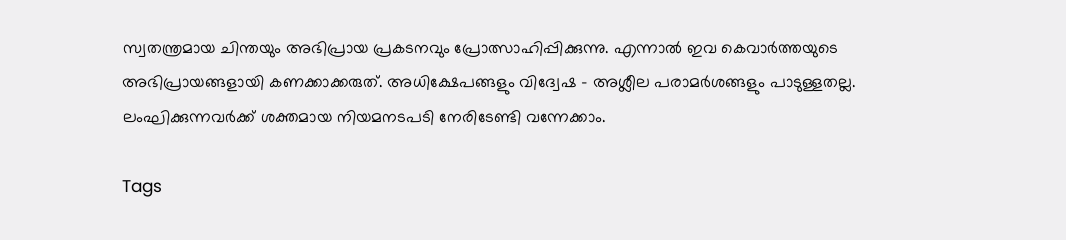സ്വതന്ത്രമായ ചിന്തയും അഭിപ്രായ പ്രകടനവും പ്രോത്സാഹിപ്പിക്കുന്നു. എന്നാൽ ഇവ കെവാർത്തയുടെ അഭിപ്രായങ്ങളായി കണക്കാക്കരുത്. അധിക്ഷേപങ്ങളും വിദ്വേഷ - അശ്ലീല പരാമർശങ്ങളും പാടുള്ളതല്ല. ലംഘിക്കുന്നവർക്ക് ശക്തമായ നിയമനടപടി നേരിടേണ്ടി വന്നേക്കാം.

Tags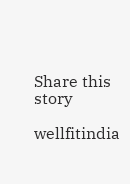Share this story

wellfitindia